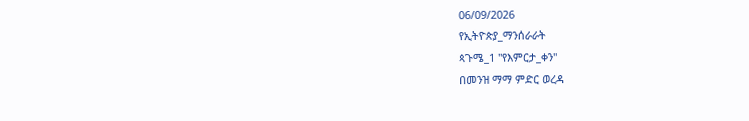06/09/2026
የኢትዮጵያ_ማንሰራራት
ጳጉሜ_1 "የእምርታ_ቀን"
በመንዝ ማማ ምድር ወረዳ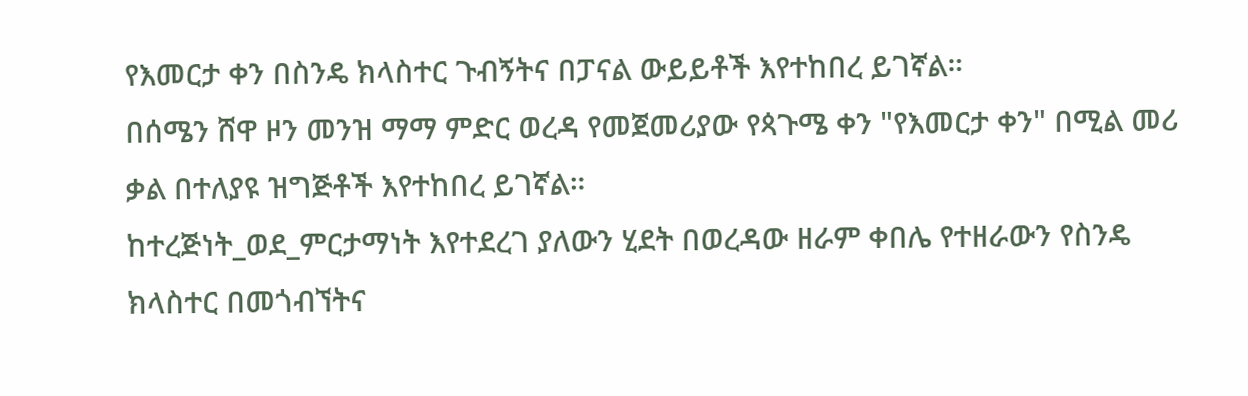የእመርታ ቀን በስንዴ ክላስተር ጉብኝትና በፓናል ውይይቶች እየተከበረ ይገኛል።
በሰሜን ሸዋ ዞን መንዝ ማማ ምድር ወረዳ የመጀመሪያው የጳጉሜ ቀን "የእመርታ ቀን" በሚል መሪ ቃል በተለያዩ ዝግጅቶች እየተከበረ ይገኛል።
ከተረጅነት_ወደ_ምርታማነት እየተደረገ ያለውን ሂደት በወረዳው ዘራም ቀበሌ የተዘራውን የስንዴ ክላስተር በመጎብኘትና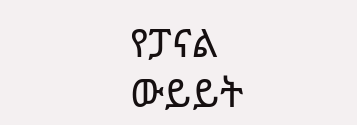የፓናል ውይይት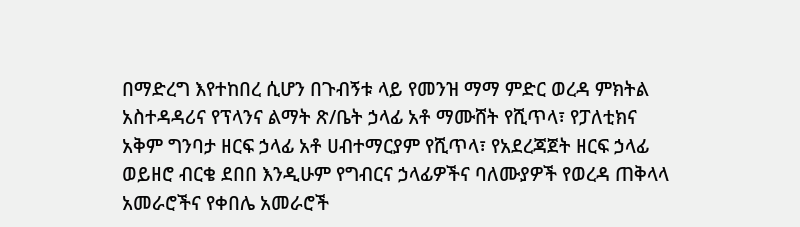በማድረግ እየተከበረ ሲሆን በጉብኝቱ ላይ የመንዝ ማማ ምድር ወረዳ ምክትል አስተዳዳሪና የፕላንና ልማት ጽ/ቤት ኃላፊ አቶ ማሙሸት የሺጥላ፣ የፓለቲክና አቅም ግንባታ ዘርፍ ኃላፊ አቶ ሀብተማርያም የሺጥላ፣ የአደረጃጀት ዘርፍ ኃላፊ ወይዘሮ ብርቄ ደበበ እንዲሁም የግብርና ኃላፊዎችና ባለሙያዎች የወረዳ ጠቅላላ አመራሮችና የቀበሌ አመራሮች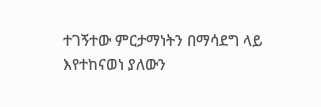ተገኝተው ምርታማነትን በማሳደግ ላይ እየተከናወነ ያለውን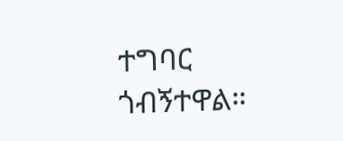ተግባር ጎብኝተዋል።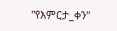"የእምርታ_ቀን"